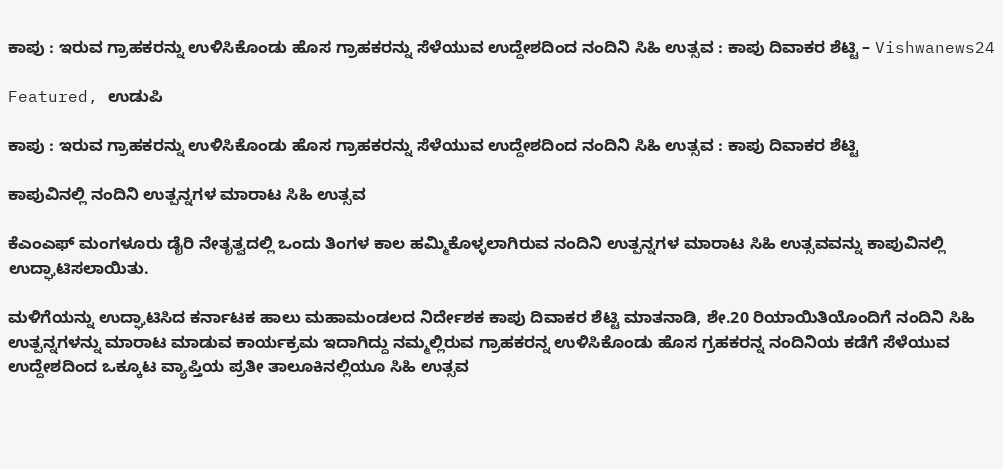ಕಾಪು : ಇರುವ ಗ್ರಾಹಕರನ್ನು ಉಳಿಸಿಕೊಂಡು ಹೊಸ ಗ್ರಾಹಕರನ್ನು ಸೆಳೆಯುವ ಉದ್ದೇಶದಿಂದ ನಂದಿನಿ ಸಿಹಿ ಉತ್ಸವ : ಕಾಪು ದಿವಾಕರ ಶೆಟ್ಟಿ – Vishwanews24

Featured, ಉಡುಪಿ

ಕಾಪು : ಇರುವ ಗ್ರಾಹಕರನ್ನು ಉಳಿಸಿಕೊಂಡು ಹೊಸ ಗ್ರಾಹಕರನ್ನು ಸೆಳೆಯುವ ಉದ್ದೇಶದಿಂದ ನಂದಿನಿ ಸಿಹಿ ಉತ್ಸವ : ಕಾಪು ದಿವಾಕರ ಶೆಟ್ಟಿ

ಕಾಪುವಿನಲ್ಲಿ ನಂದಿನಿ ಉತ್ಪನ್ನಗಳ ಮಾರಾಟ ಸಿಹಿ ಉತ್ಸವ

ಕೆಎಂಎಫ್ ಮಂಗಳೂರು ಡೈರಿ ನೇತೃತ್ವದಲ್ಲಿ ಒಂದು ತಿಂಗಳ ಕಾಲ ಹಮ್ಮಿಕೊಳ್ಳಲಾಗಿರುವ ನಂದಿನಿ ಉತ್ಪನ್ನಗಳ ಮಾರಾಟ ಸಿಹಿ ಉತ್ಸವವನ್ನು ಕಾಪುವಿನಲ್ಲಿ ಉದ್ಘಾಟಿಸಲಾಯಿತು.

ಮಳಿಗೆಯನ್ನು ಉದ್ಘಾಟಿಸಿದ ಕರ್ನಾಟಕ ಹಾಲು ಮಹಾಮಂಡಲದ ನಿರ್ದೇಶಕ ಕಾಪು ದಿವಾಕರ ಶೆಟ್ಟಿ ಮಾತನಾಡಿ, ಶೇ.20 ರಿಯಾಯಿತಿಯೊಂದಿಗೆ ನಂದಿನಿ ಸಿಹಿ ಉತ್ಪನ್ನಗಳನ್ನು ಮಾರಾಟ ಮಾಡುವ ಕಾರ್ಯಕ್ರಮ ಇದಾಗಿದ್ದು ನಮ್ಮಲ್ಲಿರುವ ಗ್ರಾಹಕರನ್ನ ಉಳಿಸಿಕೊಂಡು ಹೊಸ ಗ್ರಹಕರನ್ನ ನಂದಿನಿಯ ಕಡೆಗೆ ಸೆಳೆಯುವ ಉದ್ದೇಶದಿಂದ ಒಕ್ಕೂಟ ವ್ಯಾಪ್ತಿಯ ಪ್ರತೀ ತಾಲೂಕಿನಲ್ಲಿಯೂ ಸಿಹಿ ಉತ್ಸವ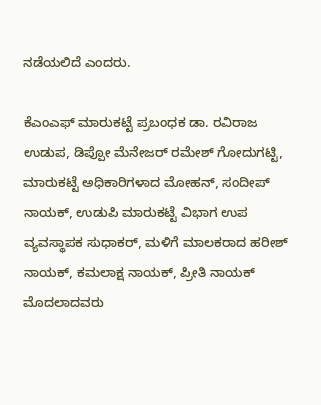ನಡೆಯಲಿದೆ ಎಂದರು.

ಕೆಎಂಎಫ್ ಮಾರುಕಟ್ಟೆ ಪ್ರಬಂಧಕ ಡಾ. ರವಿರಾಜ ಉಡುಪ, ಡಿಪ್ಪೋ‌ ಮೆನೇಜರ್ ರಮೇಶ್ ಗೋದುಗಟ್ಟಿ, ಮಾರುಕಟ್ಟೆ ಅಧಿಕಾರಿಗಳಾದ ಮೋಹನ್, ಸಂದೀಪ್ ನಾಯಕ್, ಉಡುಪಿ ಮಾರುಕಟ್ಟೆ ವಿಭಾಗ ಉಪ ವ್ಯವಸ್ಥಾಪಕ ಸುಧಾಕರ್, ಮಳಿಗೆ ಮಾಲಕರಾದ ಹರೀಶ್ ನಾಯಕ್, ಕಮಲಾಕ್ಷ ನಾಯಕ್, ಪ್ರೀತಿ ನಾಯಕ್ ಮೊದಲಾದವರು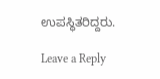ಉಪಸ್ಥಿತರಿದ್ದರು.

Leave a Reply